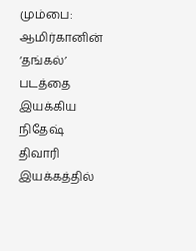மும்பை: ஆமிர்கானின் ‘தங்கல்’ படத்தை இயக்கிய நிதேஷ் திவாரி இயக்கத்தில்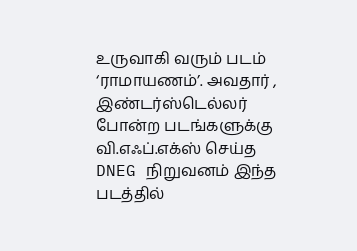உருவாகி வரும் படம் ‘ராமாயணம்’. அவதார் , இண்டர்ஸ்டெல்லர் போன்ற படங்களுக்கு வி.எஃப்.எக்ஸ் செய்த DNEG நிறுவனம் இந்த படத்தில்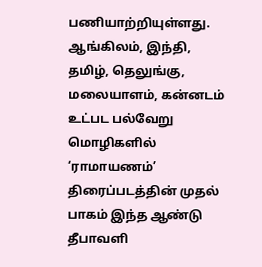பணியாற்றியுள்ளது. ஆங்கிலம், இந்தி, தமிழ், தெலுங்கு, மலையாளம், கன்னடம் உட்பட பல்வேறு மொழிகளில் ‘ராமாயணம்’ திரைப்படத்தின் முதல் பாகம் இந்த ஆண்டு தீபாவளி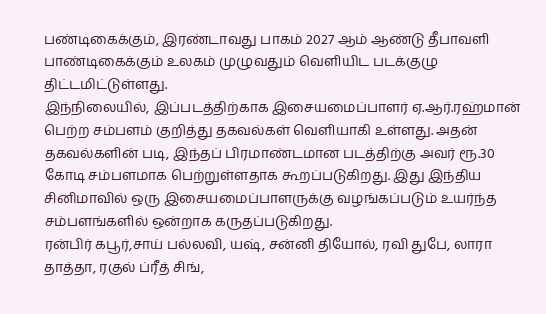பண்டிகைக்கும், இரண்டாவது பாகம் 2027 ஆம் ஆண்டு தீபாவளி பாண்டிகைக்கும் உலகம் முழுவதும் வெளியிட படக்குழு திட்டமிட்டுள்ளது.
இந்நிலையில், இப்படத்திற்காக இசையமைப்பாளர் ஏ.ஆர்.ரஹ்மான் பெற்ற சம்பளம் குறித்து தகவல்கள் வெளியாகி உள்ளது. அதன் தகவல்களின் படி, இந்தப் பிரமாண்டமான படத்திற்கு அவர் ரூ.30 கோடி சம்பளமாக பெற்றுள்ளதாக கூறப்படுகிறது. இது இந்திய சினிமாவில் ஒரு இசையமைப்பாளருக்கு வழங்கப்படும் உயர்ந்த சம்பளங்களில் ஒன்றாக கருதப்படுகிறது.
ரன்பிர் கபூர்,சாய் பல்லவி, யஷ், சன்னி தியோல், ரவி துபே, லாரா தாத்தா, ரகுல் ப்ரீத் சிங்,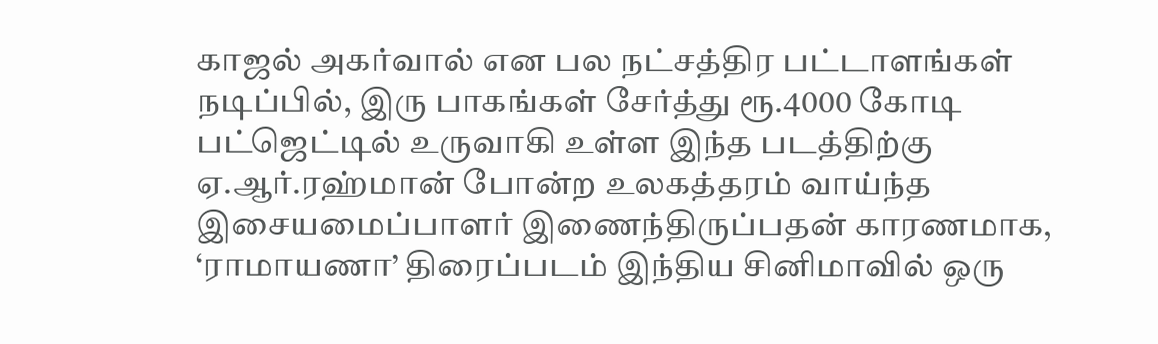காஜல் அகர்வால் என பல நட்சத்திர பட்டாளங்கள் நடிப்பில், இரு பாகங்கள் சேர்த்து ரூ.4000 கோடி பட்ஜெட்டில் உருவாகி உள்ள இந்த படத்திற்கு ஏ.ஆர்.ரஹ்மான் போன்ற உலகத்தரம் வாய்ந்த இசையமைப்பாளர் இணைந்திருப்பதன் காரணமாக, ‘ராமாயணா’ திரைப்படம் இந்திய சினிமாவில் ஒரு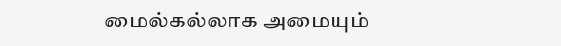மைல்கல்லாக அமையும்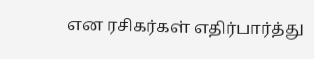என ரசிகர்கள் எதிர்பார்த்து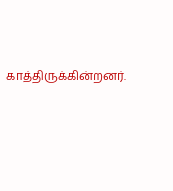காத்திருக்கின்றனர்.